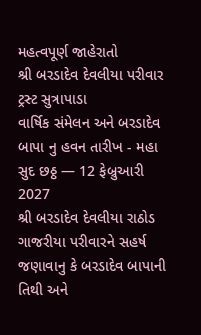મહત્વપૂર્ણ જાહેરાતો
શ્રી બરડાદેવ દેવલીયા પરીવાર ટ્રસ્ટ સુત્રાપાડા
વાર્ષિક સંમેલન અને બરડાદેવ બાપા નુ હવન તારીખ - મહા સુદ છઠ્ઠ — 12 ફેબ્રુઆરી 2027
શ્રી બરડાદેવ દેવલીયા રાઠોડ ગાજરીયા પરીવારને સહર્ષ જણાવાનુ કે બરડાદેવ બાપાની તિથી અને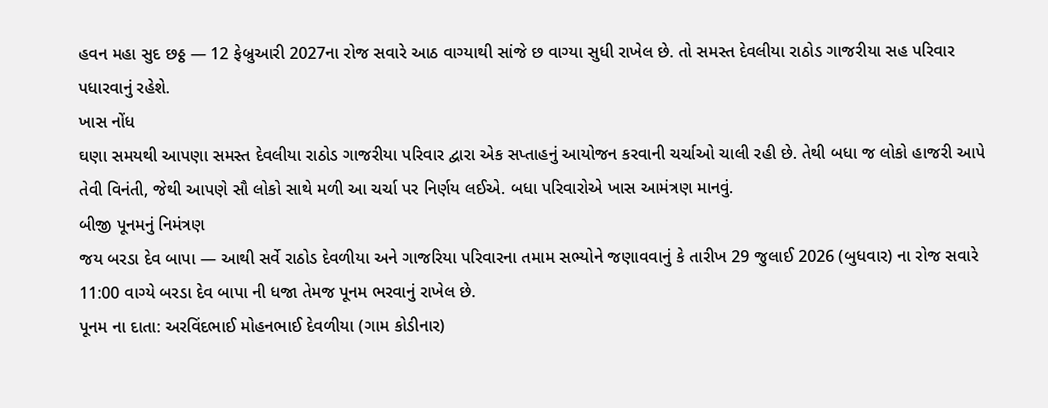હવન મહા સુદ છઠ્ઠ — 12 ફેબ્રુઆરી 2027ના રોજ સવારે આઠ વાગ્યાથી સાંજે છ વાગ્યા સુધી રાખેલ છે. તો સમસ્ત દેવલીયા રાઠોડ ગાજરીયા સહ પરિવાર પધારવાનું રહેશે.
ખાસ નોંધ
ઘણા સમયથી આપણા સમસ્ત દેવલીયા રાઠોડ ગાજરીયા પરિવાર દ્વારા એક સપ્તાહનું આયોજન કરવાની ચર્ચાઓ ચાલી રહી છે. તેથી બધા જ લોકો હાજરી આપે તેવી વિનંતી, જેથી આપણે સૌ લોકો સાથે મળી આ ચર્ચા પર નિર્ણય લઈએ. બધા પરિવારોએ ખાસ આમંત્રણ માનવું.
બીજી પૂનમનું નિમંત્રણ
જય બરડા દેવ બાપા — આથી સર્વે રાઠોડ દેવળીયા અને ગાજરિયા પરિવારના તમામ સભ્યોને જણાવવાનું કે તારીખ 29 જુલાઈ 2026 (બુધવાર) ના રોજ સવારે 11:00 વાગ્યે બરડા દેવ બાપા ની ધજા તેમજ પૂનમ ભરવાનું રાખેલ છે.
પૂનમ ના દાતા: અરવિંદભાઈ મોહનભાઈ દેવળીયા (ગામ કોડીનાર)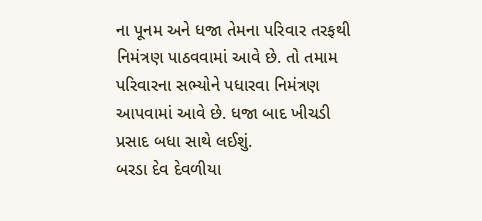ના પૂનમ અને ધજા તેમના પરિવાર તરફથી નિમંત્રણ પાઠવવામાં આવે છે. તો તમામ પરિવારના સભ્યોને પધારવા નિમંત્રણ આપવામાં આવે છે. ધજા બાદ ખીચડી પ્રસાદ બધા સાથે લઈશું.
બરડા દેવ દેવળીયા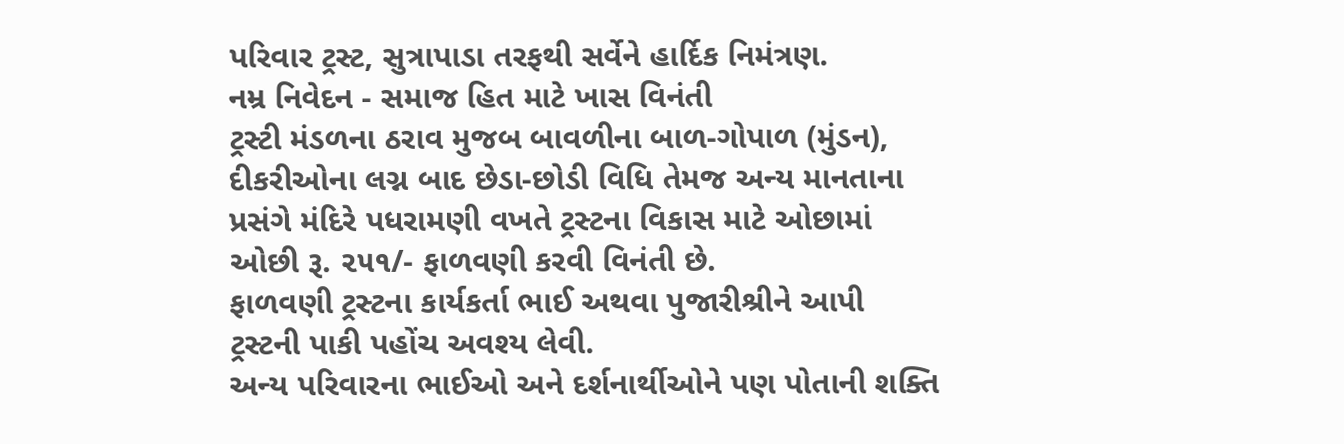પરિવાર ટ્રસ્ટ, સુત્રાપાડા તરફથી સર્વેને હાર્દિક નિમંત્રણ.
નમ્ર નિવેદન - સમાજ હિત માટે ખાસ વિનંતી
ટ્રસ્ટી મંડળના ઠરાવ મુજબ બાવળીના બાળ-ગોપાળ (મુંડન), દીકરીઓના લગ્ન બાદ છેડા-છોડી વિધિ તેમજ અન્ય માનતાના પ્રસંગે મંદિરે પધરામણી વખતે ટ્રસ્ટના વિકાસ માટે ઓછામાં ઓછી રૂ. ૨૫૧/- ફાળવણી કરવી વિનંતી છે.
ફાળવણી ટ્રસ્ટના કાર્યકર્તા ભાઈ અથવા પુજારીશ્રીને આપી ટ્રસ્ટની પાકી પહોંચ અવશ્ય લેવી.
અન્ય પરિવારના ભાઈઓ અને દર્શનાર્થીઓને પણ પોતાની શક્તિ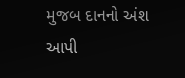મુજબ દાનનો અંશ આપી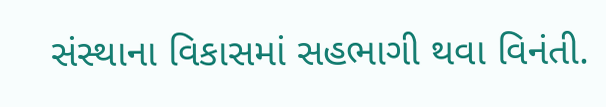સંસ્થાના વિકાસમાં સહભાગી થવા વિનંતી.